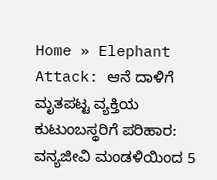Home » Elephant Attack: ಆನೆ ದಾಳಿಗೆ ಮೃತಪಟ್ಟ ವ್ಯಕ್ತಿಯ ಕುಟುಂಬಸ್ಥರಿಗೆ ಪರಿಹಾರ: ವನ್ಯಜೀವಿ ಮಂಡಳಿಯಿಂದ 5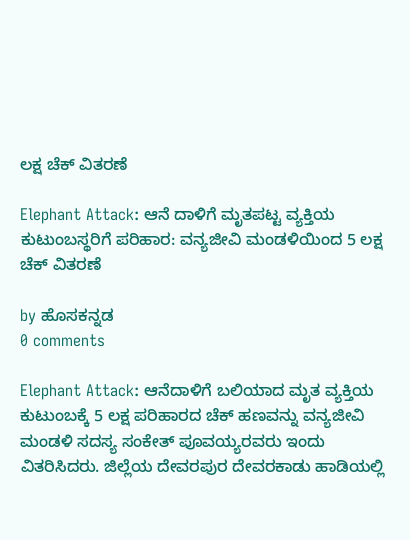ಲಕ್ಷ ಚೆಕ್ ವಿತರಣೆ

Elephant Attack: ಆನೆ ದಾಳಿಗೆ ಮೃತಪಟ್ಟ ವ್ಯಕ್ತಿಯ ಕುಟುಂಬಸ್ಥರಿಗೆ ಪರಿಹಾರ: ವನ್ಯಜೀವಿ ಮಂಡಳಿಯಿಂದ 5 ಲಕ್ಷ ಚೆಕ್ ವಿತರಣೆ

by ಹೊಸಕನ್ನಡ
0 comments

Elephant Attack: ಆನೆದಾಳಿಗೆ ಬಲಿಯಾದ ಮೃತ ವ್ಯಕ್ತಿಯ ಕುಟುಂಬಕ್ಕೆ 5 ಲಕ್ಷ ಪರಿಹಾರದ ಚೆಕ್ ಹಣವನ್ನು ವನ್ಯಜೀವಿ ಮಂಡಳಿ ಸದಸ್ಯ ಸಂಕೇತ್ ಪೂವಯ್ಯರವರು ಇಂದು ವಿತರಿಸಿದರು. ಜಿಲ್ಲೆಯ ದೇವರಪುರ ದೇವರಕಾಡು ಹಾಡಿಯಲ್ಲಿ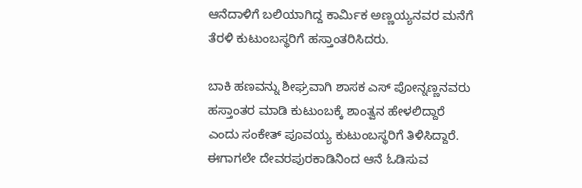ಆನೆದಾಳಿಗೆ ಬಲಿಯಾಗಿದ್ದ ಕಾರ್ಮಿಕ ಅಣ್ಣಯ್ಯನವರ ಮನೆಗೆ ತೆರಳಿ ಕುಟುಂಬಸ್ಥರಿಗೆ ಹಸ್ತಾಂತರಿಸಿದರು.

ಬಾಕಿ ಹಣವನ್ನು ಶೀಘ್ರವಾಗಿ ಶಾಸಕ ಎಸ್ ಪೋನ್ನಣ್ಣನವರು ಹಸ್ತಾಂತರ ಮಾಡಿ ಕುಟುಂಬಕ್ಕೆ ಶಾಂತ್ವನ ಹೇಳಲಿದ್ದಾರೆ ಎಂದು ಸಂಕೇತ್ ಪೂವಯ್ಯ ಕುಟುಂಬಸ್ಥರಿಗೆ ತಿಳಿಸಿದ್ದಾರೆ. ಈಗಾಗಲೇ ದೇವರಪುರಕಾಡಿನಿಂದ ಆನೆ ಓಡಿಸುವ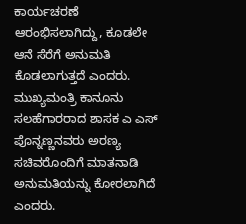ಕಾರ್ಯಚರಣೆ ಆರಂಭಿಸಲಾಗಿದ್ದು, ಕೂಡಲೇ ಆನೆ ಸೆರೆಗೆ ಅನುಮತಿ ಕೊಡಲಾಗುತ್ತದೆ ಎಂದರು. ಮುಖ್ಯಮಂತ್ರಿ ಕಾನೂನು ಸಲಹೆಗಾರರಾದ ಶಾಸಕ ಎ ಎಸ್ ಪೊನ್ನಣ್ಣನವರು ಅರಣ್ಯ ಸಚಿವರೊಂದಿಗೆ ಮಾತನಾಡಿ ಅನುಮತಿಯನ್ನು ಕೋರಲಾಗಿದೆ ಎಂದರು.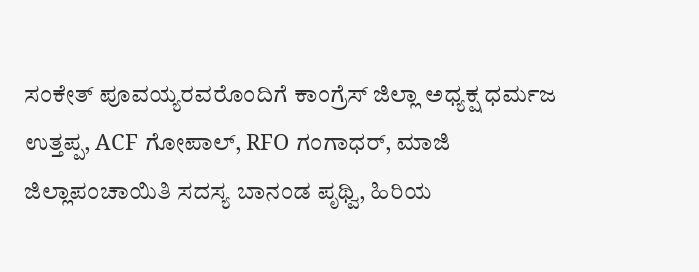ಸಂಕೇತ್ ಪೂವಯ್ಯರವರೊಂದಿಗೆ ಕಾಂಗ್ರೆಸ್ ಜಿಲ್ಲಾ ಅಧ್ಯಕ್ಷ ಧರ್ಮಜ ಉತ್ತಪ್ಪ, ACF ಗೋಪಾಲ್, RFO ಗಂಗಾಧರ್, ಮಾಜಿ ಜಿಲ್ಲಾಪಂಚಾಯಿತಿ ಸದಸ್ಯ ಬಾನಂಡ ಪೃಥ್ವಿ, ಹಿರಿಯ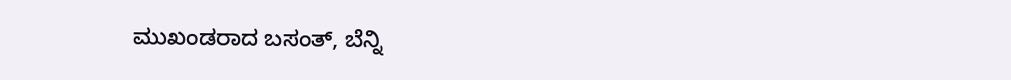ಮುಖಂಡರಾದ ಬಸಂತ್, ಬೆನ್ನಿ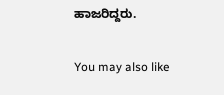ಹಾಜರಿದ್ದರು.

You may also like